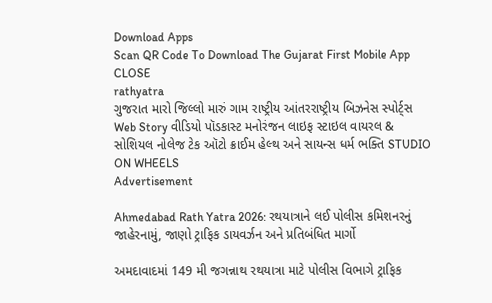Download Apps
Scan QR Code To Download The Gujarat First Mobile App CLOSE
rathyatra
ગુજરાત મારો જિલ્લો મારું ગામ રાષ્ટ્રીય આંતરરાષ્ટ્રીય બિઝનેસ સ્પોર્ટ્સ Web Story વીડિયો પૉડકાસ્ટ મનોરંજન લાઇફ સ્ટાઇલ વાયરલ & સોશિયલ નોલેજ ટેક ઑટો ક્રાઈમ હેલ્થ અને સાયન્સ ધર્મ ભક્તિ STUDIO ON WHEELS
Advertisement

Ahmedabad Rath Yatra 2026: રથયાત્રાને લઈ પોલીસ કમિશનરનું જાહેરનામું, જાણો ટ્રાફિક ડાયવર્ઝન અને પ્રતિબંધિત માર્ગો

અમદાવાદમાં 149 મી જગન્નાથ રથયાત્રા માટે પોલીસ વિભાગે ટ્રાફિક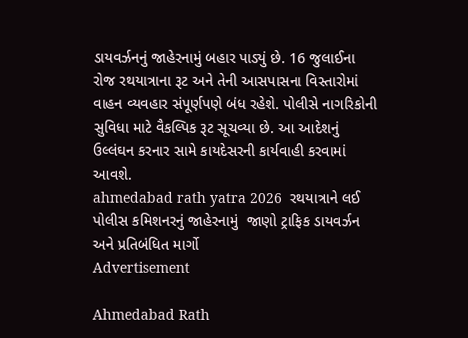ડાયવર્ઝનનું જાહેરનામું બહાર પાડ્યું છે. 16 જુલાઈના રોજ રથયાત્રાના રૂટ અને તેની આસપાસના વિસ્તારોમાં વાહન વ્યવહાર સંપૂર્ણપણે બંધ રહેશે. પોલીસે નાગરિકોની સુવિધા માટે વૈકલ્પિક રૂટ સૂચવ્યા છે. આ આદેશનું ઉલ્લંઘન કરનાર સામે કાયદેસરની કાર્યવાહી કરવામાં આવશે.
ahmedabad rath yatra 2026  રથયાત્રાને લઈ પોલીસ કમિશનરનું જાહેરનામું  જાણો ટ્રાફિક ડાયવર્ઝન અને પ્રતિબંધિત માર્ગો
Advertisement

Ahmedabad Rath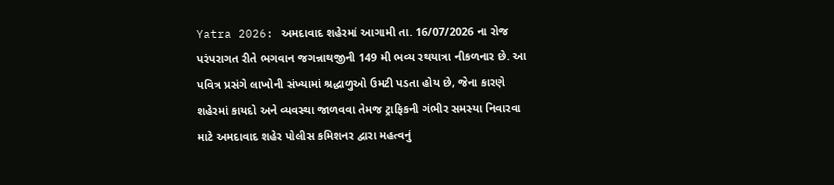Yatra 2026: અમદાવાદ શહેરમાં આગામી તા. 16/07/2026 ના રોજ પરંપરાગત રીતે ભગવાન જગન્નાથજીની 149 મી ભવ્ય રથયાત્રા નીકળનાર છે. આ પવિત્ર પ્રસંગે લાખોની સંખ્યામાં શ્રદ્ધાળુઓ ઉમટી પડતા હોય છે, જેના કારણે શહેરમાં કાયદો અને વ્યવસ્થા જાળવવા તેમજ ટ્રાફિકની ગંભીર સમસ્યા નિવારવા માટે અમદાવાદ શહેર પોલીસ કમિશનર દ્વારા મહત્વનું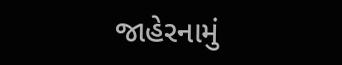જાહેરનામું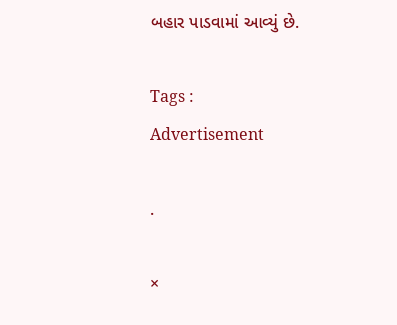બહાર પાડવામાં આવ્યું છે.

Tags :
Advertisement

.

×